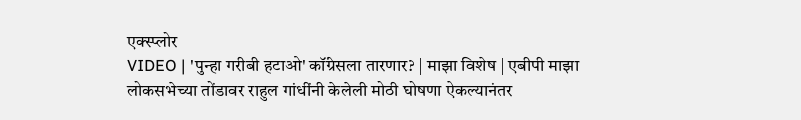एक्स्प्लोर
VIDEO | 'पुन्हा गरीबी हटाओ' कॉंग्रेसला तारणार? | माझा विशेष | एबीपी माझा
लोकसभेच्या तोंडावर राहुल गांधींनी केलेली मोठी घोषणा ऐकल्यानंतर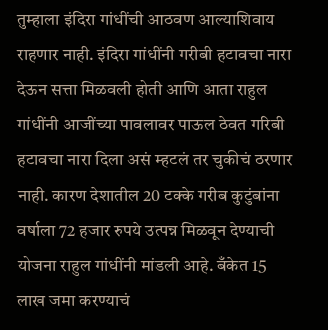तुम्हाला इंदिरा गांधींची आठवण आल्याशिवाय राहणार नाही. इंदिरा गांधींनी गरीबी हटावचा नारा देऊन सत्ता मिळवली होती आणि आता राहुल गांधींनी आजींच्या पावलावर पाऊल ठेवत गरिबी हटावचा नारा दिला असं म्हटलं तर चुकीचं ठरणार नाही. कारण देशातील 20 टक्के गरीब कुटुंबांना वर्षाला 72 हजार रुपये उत्पन्न मिळवून देण्याची योजना राहुल गांधींनी मांडली आहे. बँकेत 15 लाख जमा करण्याचं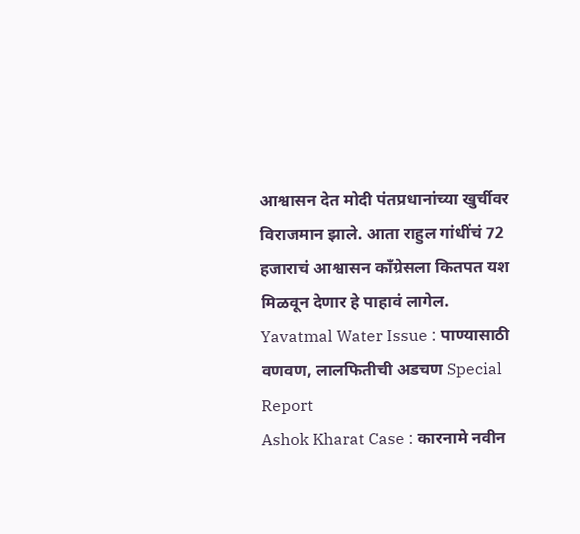आश्वासन देत मोदी पंतप्रधानांच्या खुर्चीवर विराजमान झाले. आता राहुल गांधींचं 72 हजाराचं आश्वासन काँग्रेसला कितपत यश मिळवून देणार हे पाहावं लागेल.
Yavatmal Water Issue : पाण्यासाठी वणवण, लालफितीची अडचण Special Report
Ashok Kharat Case : कारनामे नवीन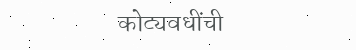कोट्यवधींची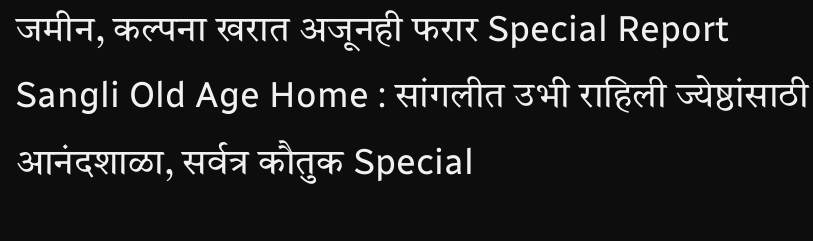जमीन, कल्पना खरात अजूनही फरार Special Report
Sangli Old Age Home : सांगलीत उभी राहिली ज्येष्ठांसाठी आनंदशाळा, सर्वत्र कौतुक Special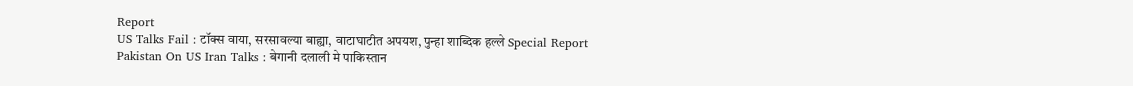Report
US Talks Fail : टॉक्स वाया, सरसावल्या बाह्या, वाटाघाटीत अपयश, पुन्हा शाब्दिक हल्ले Special Report
Pakistan On US Iran Talks : बेगानी दलाली मे पाकिस्तान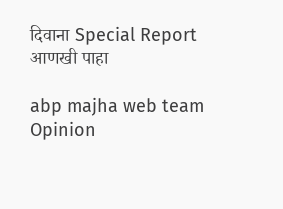दिवाना Special Report
आणखी पाहा

abp majha web team
Opinion